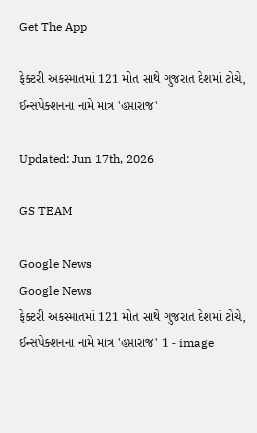Get The App

ફેક્ટરી અકસ્માતમાં 121 મોત સાથે ગુજરાત દેશમાં ટોચે, ઈન્સપેક્શનના નામે માત્ર 'હપ્તારાજ'

Updated: Jun 17th, 2026

GS TEAM

Google News
Google News
ફેક્ટરી અકસ્માતમાં 121 મોત સાથે ગુજરાત દેશમાં ટોચે, ઈન્સપેક્શનના નામે માત્ર 'હપ્તારાજ' 1 - image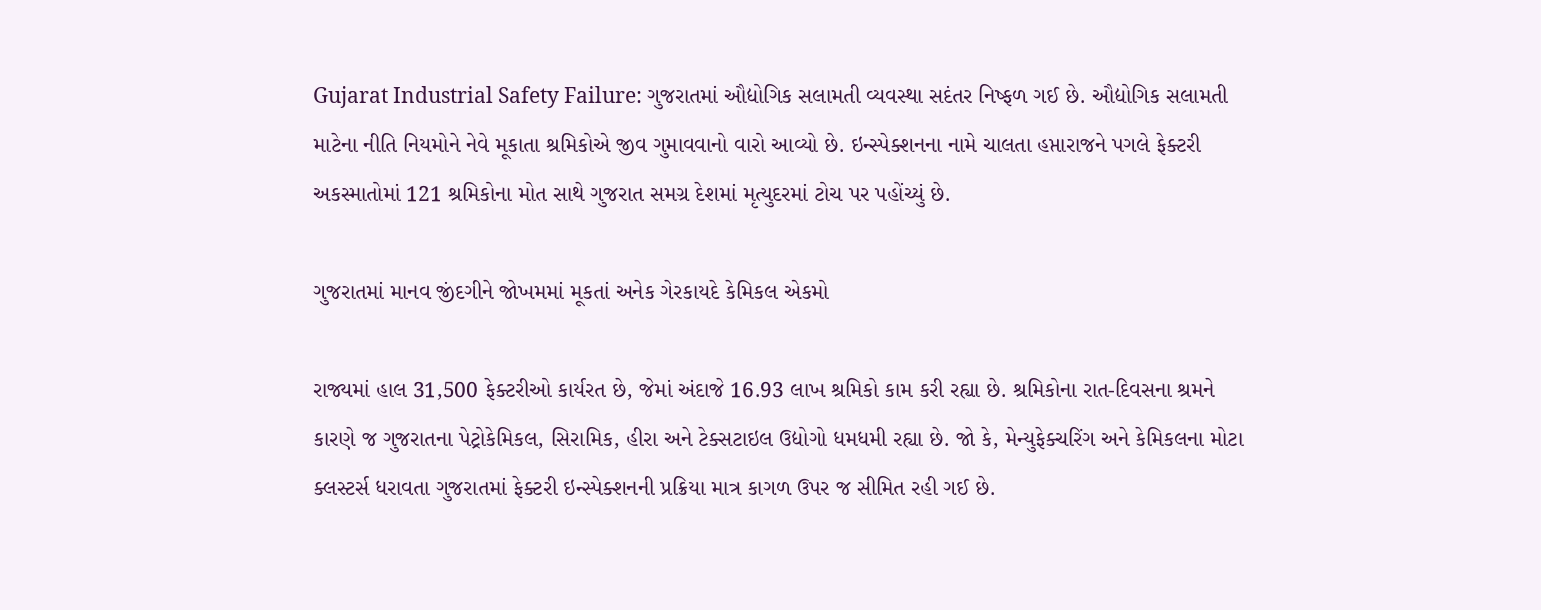Gujarat Industrial Safety Failure: ગુજરાતમાં ઔદ્યોગિક સલામતી વ્યવસ્થા સદંતર નિષ્ફળ ગઈ છે. ઔદ્યોગિક સલામતી માટેના નીતિ નિયમોને નેવે મૂકાતા શ્રમિકોએ જીવ ગુમાવવાનો વારો આવ્યો છે. ઇન્સ્પેક્શનના નામે ચાલતા હપ્તારાજને પગલે ફેક્ટરી અકસ્માતોમાં 121 શ્રમિકોના મોત સાથે ગુજરાત સમગ્ર દેશમાં મૃત્યુદરમાં ટોચ પર પહોંચ્યું છે.

ગુજરાતમાં માનવ જીંદગીને જોખમમાં મૂકતાં અનેક ગેરકાયદે કેમિકલ એકમો

રાજ્યમાં હાલ 31,500 ફેક્ટરીઓ કાર્યરત છે, જેમાં અંદાજે 16.93 લાખ શ્રમિકો કામ કરી રહ્યા છે. શ્રમિકોના રાત-દિવસના શ્રમને કારણે જ ગુજરાતના પેટ્રોકેમિકલ, સિરામિક, હીરા અને ટેક્સટાઇલ ઉદ્યોગો ધમધમી રહ્યા છે. જો કે, મેન્યુફેક્ચરિંગ અને કેમિકલના મોટા ક્લસ્ટર્સ ધરાવતા ગુજરાતમાં ફેક્ટરી ઇન્સ્પેક્શનની પ્રક્રિયા માત્ર કાગળ ઉપર જ સીમિત રહી ગઈ છે.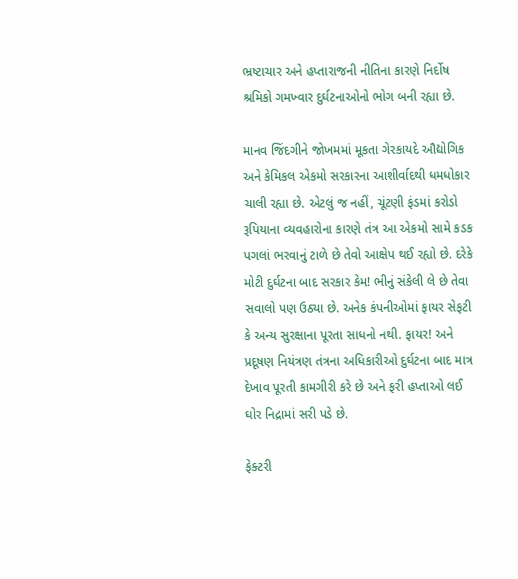ભ્રષ્ટાચાર અને હપ્તારાજની નીતિના કારણે નિર્દોષ શ્રમિકો ગમખ્વાર દુર્ઘટનાઓનો ભોગ બની રહ્યા છે.

માનવ જિંદગીને જોખમમાં મૂકતા ગેરકાયદે ઔદ્યોગિક અને કેમિકલ એકમો સરકારના આશીર્વાદથી ધમધોકાર ચાલી રહ્યા છે. એટલું જ નહીં, ચૂંટણી ફંડમાં કરોડો રૂપિયાના વ્યવહારોના કારણે તંત્ર આ એકમો સામે કડક પગલાં ભરવાનું ટાળે છે તેવો આક્ષેપ થઈ રહ્યો છે. દરેકે મોટી દુર્ઘટના બાદ સરકાર કેમ! ભીનું સંકેલી લે છે તેવા સવાલો પણ ઉઠ્યા છે. અનેક કંપનીઓમાં ફાયર સેફટી કે અન્ય સુરક્ષાના પૂરતા સાધનો નથી. ફાયર! અને પ્રદૂષણ નિયંત્રણ તંત્રના અધિકારીઓ દુર્ઘટના બાદ માત્ર દેખાવ પૂરતી કામગીરી કરે છે અને ફરી હપ્તાઓ લઈ ઘોર નિદ્રામાં સરી પડે છે.

ફેક્ટરી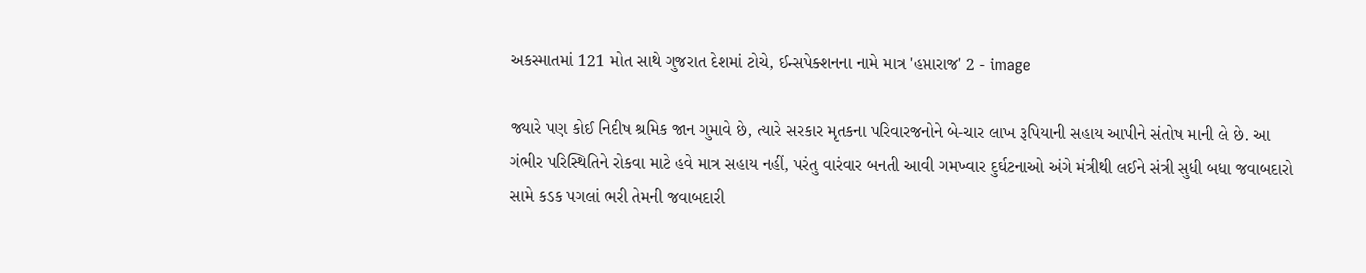અકસ્માતમાં 121 મોત સાથે ગુજરાત દેશમાં ટોચે, ઈન્સપેક્શનના નામે માત્ર 'હપ્તારાજ' 2 - image

જ્યારે પણ કોઈ નિદીષ શ્રમિક જાન ગુમાવે છે, ત્યારે સરકાર મૃતકના પરિવારજનોને બે-ચાર લાખ રૂપિયાની સહાય આપીને સંતોષ માની લે છે. આ ગંભીર પરિસ્થિતિને રોકવા માટે હવે માત્ર સહાય નહીં, પરંતુ વારંવાર બનતી આવી ગમખ્વાર દુર્ઘટનાઓ અંગે મંત્રીથી લઈને સંત્રી સુધી બધા જવાબદારો સામે કડક પગલાં ભરી તેમની જવાબદારી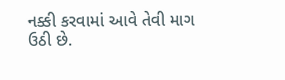નક્કી કરવામાં આવે તેવી માગ ઉઠી છે.